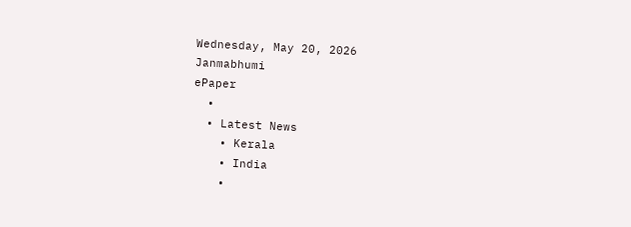Wednesday, May 20, 2026
Janmabhumi
ePaper
  •
  • Latest News
    • Kerala
    • India
    •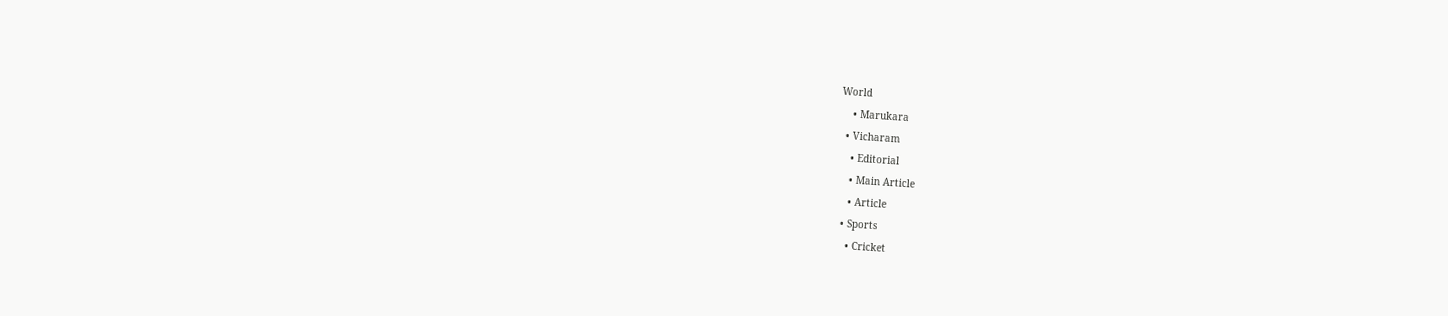World
    • Marukara
  • Vicharam
    • Editorial
    • Main Article
    • Article
  • Sports
    • Cricket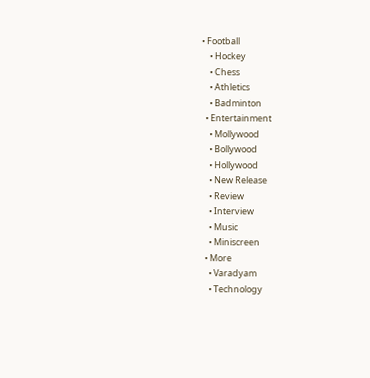• Football
    • Hockey
    • Chess
    • Athletics
    • Badminton
  • Entertainment
    • Mollywood
    • Bollywood
    • Hollywood
    • New Release
    • Review
    • Interview
    • Music
    • Miniscreen
  • More
    • Varadyam
    • Technology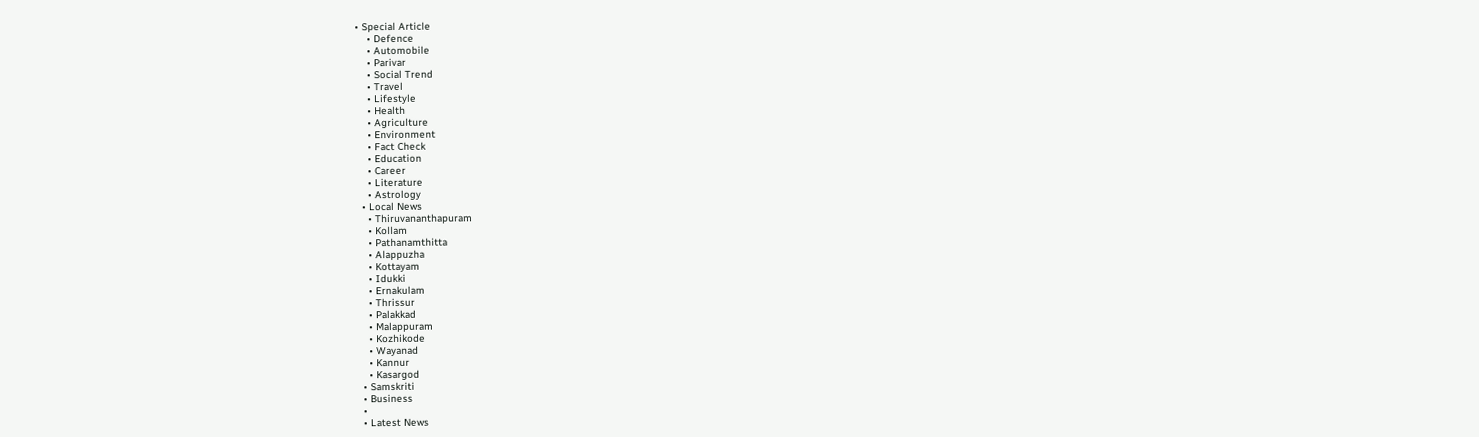• Special Article
    • Defence
    • Automobile
    • Parivar
    • Social Trend
    • Travel
    • Lifestyle
    • Health
    • Agriculture
    • Environment
    • Fact Check
    • Education
    • Career
    • Literature
    • Astrology
  • Local News
    • Thiruvananthapuram
    • Kollam
    • Pathanamthitta
    • Alappuzha
    • Kottayam
    • Idukki
    • Ernakulam
    • Thrissur
    • Palakkad
    • Malappuram
    • Kozhikode
    • Wayanad
    • Kannur
    • Kasargod
  • Samskriti
  • Business
  •
  • Latest News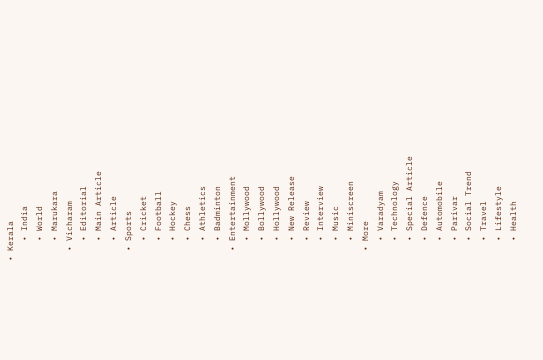• Kerala
    • India
    • World
    • Marukara
  • Vicharam
    • Editorial
    • Main Article
    • Article
  • Sports
    • Cricket
    • Football
    • Hockey
    • Chess
    • Athletics
    • Badminton
  • Entertainment
    • Mollywood
    • Bollywood
    • Hollywood
    • New Release
    • Review
    • Interview
    • Music
    • Miniscreen
  • More
    • Varadyam
    • Technology
    • Special Article
    • Defence
    • Automobile
    • Parivar
    • Social Trend
    • Travel
    • Lifestyle
    • Health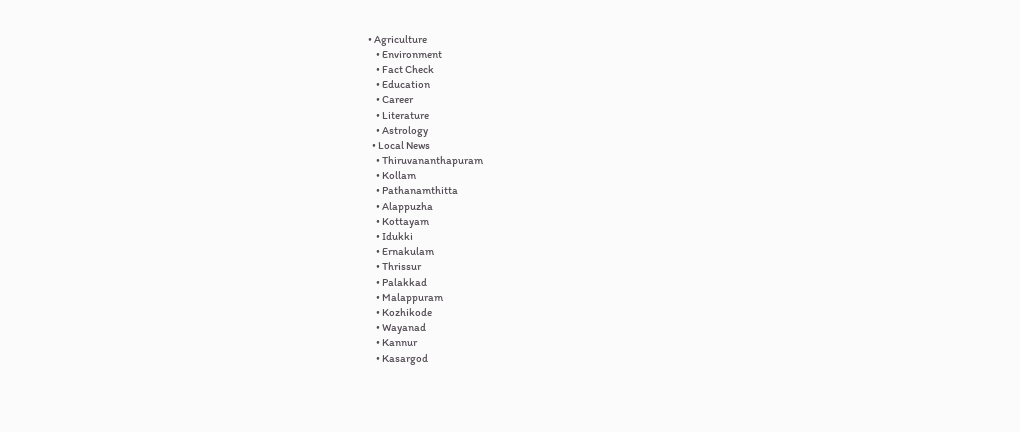• Agriculture
    • Environment
    • Fact Check
    • Education
    • Career
    • Literature
    • Astrology
  • Local News
    • Thiruvananthapuram
    • Kollam
    • Pathanamthitta
    • Alappuzha
    • Kottayam
    • Idukki
    • Ernakulam
    • Thrissur
    • Palakkad
    • Malappuram
    • Kozhikode
    • Wayanad
    • Kannur
    • Kasargod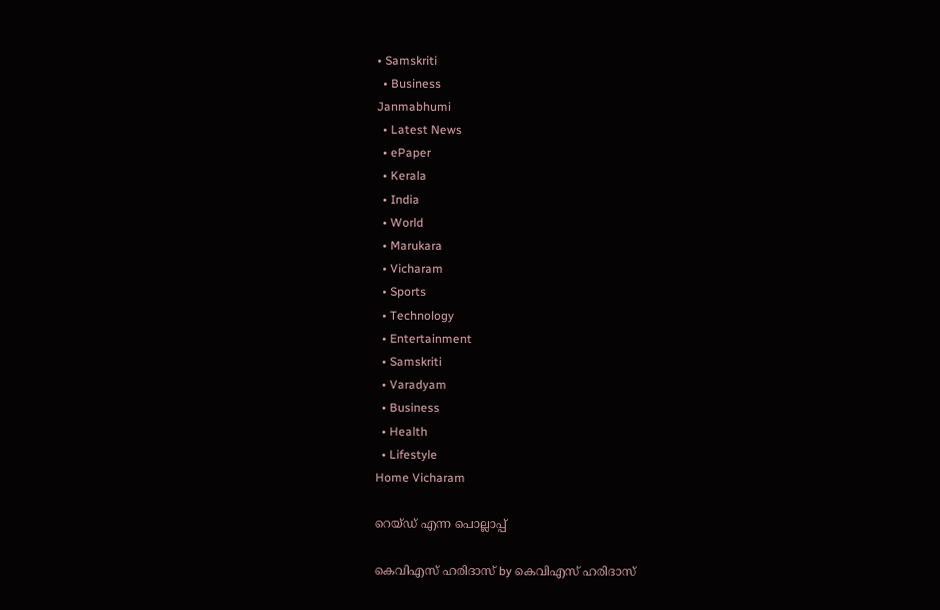• Samskriti
  • Business
Janmabhumi
  • Latest News
  • ePaper
  • Kerala
  • India
  • World
  • Marukara
  • Vicharam
  • Sports
  • Technology
  • Entertainment
  • Samskriti
  • Varadyam
  • Business
  • Health
  • Lifestyle
Home Vicharam

റെയ്ഡ് എന്ന പൊല്ലാപ്പ്

കെവിഎസ് ഹരിദാസ് by കെവിഎസ് ഹരിദാസ്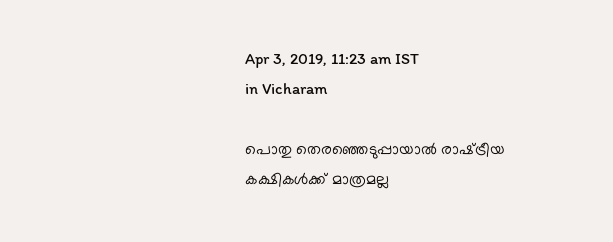Apr 3, 2019, 11:23 am IST
in Vicharam

പൊതു തെരഞ്ഞെടുപ്പായാല്‍ രാഷ്‌ട്രീയ കക്ഷികള്‍ക്ക് മാത്രമല്ല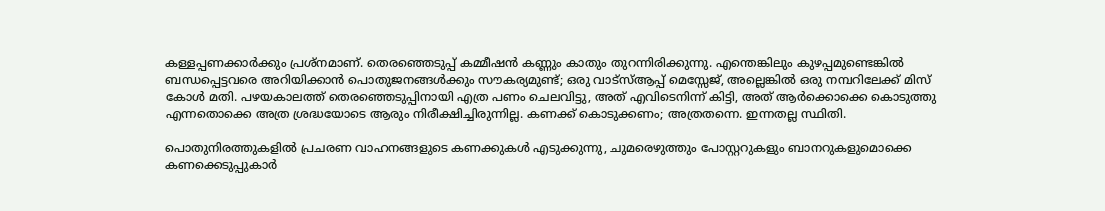കള്ളപ്പണക്കാര്‍ക്കും പ്രശ്‌നമാണ്. തെരഞ്ഞെടുപ്പ് കമ്മീഷന്‍ കണ്ണും കാതും തുറന്നിരിക്കുന്നു. എന്തെങ്കിലും കുഴപ്പമുണ്ടെങ്കില്‍ ബന്ധപ്പെട്ടവരെ അറിയിക്കാന്‍ പൊതുജനങ്ങള്‍ക്കും സൗകര്യമുണ്ട്; ഒരു വാട്‌സ്ആപ്പ് മെസ്സേജ്, അല്ലെങ്കില്‍ ഒരു നമ്പറിലേക്ക് മിസ് കോള്‍ മതി. പഴയകാലത്ത് തെരഞ്ഞെടുപ്പിനായി എത്ര പണം ചെലവിട്ടു, അത് എവിടെനിന്ന് കിട്ടി, അത് ആര്‍ക്കൊക്കെ കൊടുത്തു എന്നതൊക്കെ അത്ര ശ്രദ്ധയോടെ ആരും നിരീക്ഷിച്ചിരുന്നില്ല. കണക്ക് കൊടുക്കണം; അത്രതന്നെ. ഇന്നതല്ല സ്ഥിതി.

പൊതുനിരത്തുകളില്‍ പ്രചരണ വാഹനങ്ങളുടെ കണക്കുകള്‍ എടുക്കുന്നു, ചുമരെഴുത്തും പോസ്റ്ററുകളും ബാനറുകളുമൊക്കെ കണക്കെടുപ്പുകാര്‍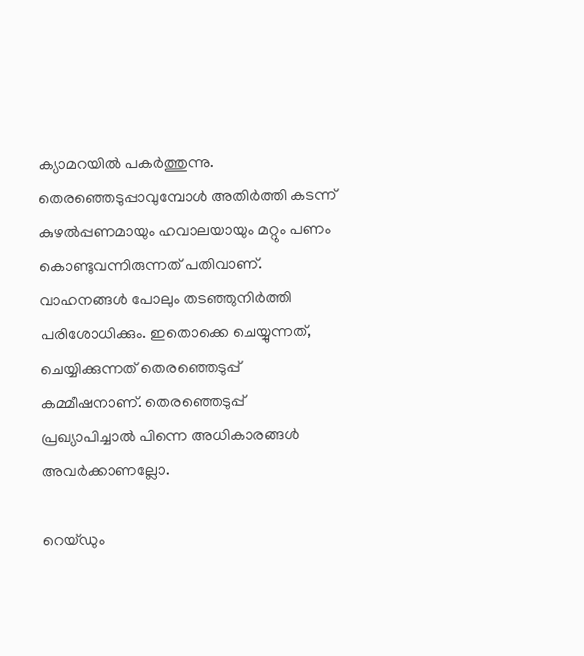ക്യാമറയില്‍ പകര്‍ത്തുന്നു. തെരഞ്ഞെടുപ്പാവുമ്പോള്‍ അതിര്‍ത്തി കടന്ന് കുഴല്‍പ്പണമായും ഹവാലയായും മറ്റും പണം കൊണ്ടുവന്നിരുന്നത് പതിവാണ്. വാഹനങ്ങള്‍ പോലും തടഞ്ഞുനിര്‍ത്തി പരിശോധിക്കും. ഇതൊക്കെ ചെയ്യുന്നത്, ചെയ്യിക്കുന്നത് തെരഞ്ഞെടുപ്പ് കമ്മീഷനാണ്. തെരഞ്ഞെടുപ്പ് പ്രഖ്യാപിച്ചാല്‍ പിന്നെ അധികാരങ്ങള്‍ അവര്‍ക്കാണല്ലോ.

റെയ്ഡും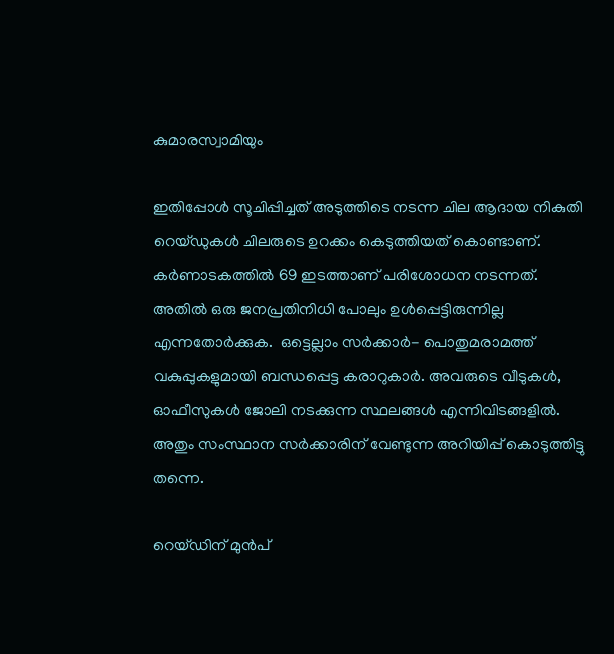കുമാരസ്വാമിയും

ഇതിപ്പോള്‍ സൂചിപ്പിച്ചത് അടുത്തിടെ നടന്ന ചില ആദായ നികുതി റെയ്ഡുകള്‍ ചിലരുടെ ഉറക്കം കെടുത്തിയത് കൊണ്ടാണ്. കര്‍ണാടകത്തില്‍ 69 ഇടത്താണ് പരിശോധന നടന്നത്. അതില്‍ ഒരു ജനപ്രതിനിധി പോലും ഉള്‍പ്പെട്ടിരുന്നില്ല എന്നതോര്‍ക്കുക.  ഒട്ടെല്ലാം സര്‍ക്കാര്‍- പൊതുമരാമത്ത് വകുപ്പുകളുമായി ബന്ധപ്പെട്ട കരാറുകാര്‍. അവരുടെ വീടുകള്‍, ഓഫീസുകള്‍ ജോലി നടക്കുന്ന സ്ഥലങ്ങള്‍ എന്നിവിടങ്ങളില്‍. അതും സംസ്ഥാന സര്‍ക്കാരിന് വേണ്ടുന്ന അറിയിപ്പ് കൊടുത്തിട്ടു തന്നെ.

റെയ്ഡിന് മുന്‍പ്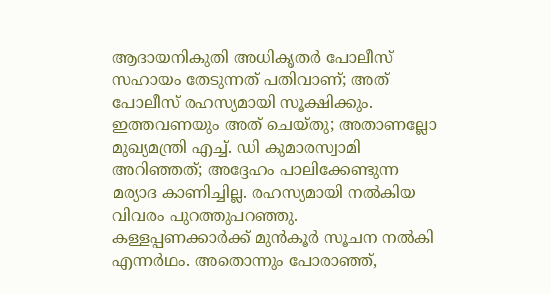ആദായനികുതി അധികൃതര്‍ പോലീസ് സഹായം തേടുന്നത് പതിവാണ്; അത് പോലീസ് രഹസ്യമായി സൂക്ഷിക്കും. ഇത്തവണയും അത് ചെയ്തു; അതാണല്ലോ മുഖ്യമന്ത്രി എച്ച്. ഡി കുമാരസ്വാമി അറിഞ്ഞത്; അദ്ദേഹം പാലിക്കേണ്ടുന്ന മര്യാദ കാണിച്ചില്ല. രഹസ്യമായി നല്‍കിയ വിവരം പുറത്തുപറഞ്ഞു. കള്ളപ്പണക്കാര്‍ക്ക് മുന്‍കൂര്‍ സൂചന നല്‍കി എന്നര്‍ഥം. അതൊന്നും പോരാഞ്ഞ്,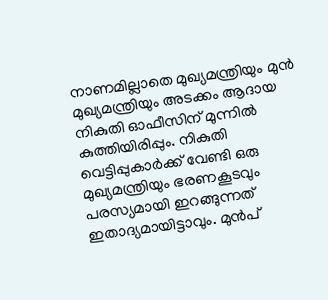നാണമില്ലാതെ മുഖ്യമന്ത്രിയും മുന്‍ മുഖ്യമന്ത്രിയും അടക്കം ആദായ നികുതി ഓഫീസിന് മുന്നില്‍ കുത്തിയിരിപ്പും. നികുതി വെട്ടിപ്പുകാര്‍ക്ക് വേണ്ടി ഒരു മുഖ്യമന്ത്രിയും ഭരണകൂടവും പരസ്യമായി ഇറങ്ങുന്നത് ഇതാദ്യമായിട്ടാവും. മുന്‍പ്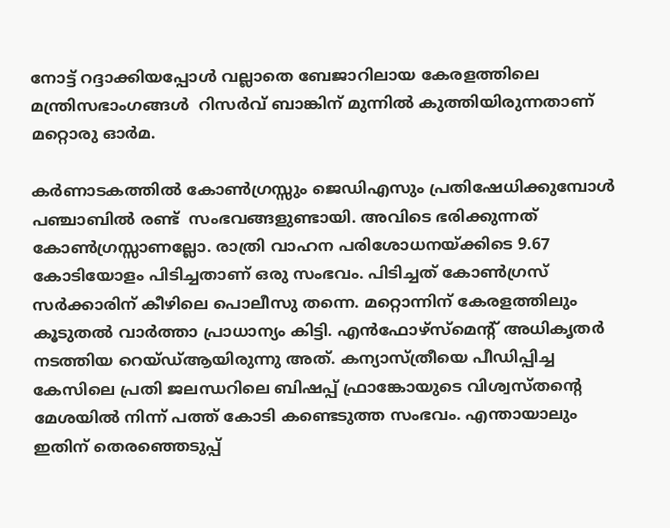നോട്ട് റദ്ദാക്കിയപ്പോള്‍ വല്ലാതെ ബേജാറിലായ കേരളത്തിലെ മന്ത്രിസഭാംഗങ്ങള്‍  റിസര്‍വ് ബാങ്കിന് മുന്നില്‍ കുത്തിയിരുന്നതാണ് മറ്റൊരു ഓര്‍മ.

കര്‍ണാടകത്തില്‍ കോണ്‍ഗ്രസ്സും ജെഡിഎസും പ്രതിഷേധിക്കുമ്പോള്‍ പഞ്ചാബില്‍ രണ്ട്  സംഭവങ്ങളുണ്ടായി. അവിടെ ഭരിക്കുന്നത് കോണ്‍ഗ്രസ്സാണല്ലോ. രാത്രി വാഹന പരിശോധനയ്‌ക്കിടെ 9.67 കോടിയോളം പിടിച്ചതാണ് ഒരു സംഭവം. പിടിച്ചത് കോണ്‍ഗ്രസ് സര്‍ക്കാരിന് കീഴിലെ പൊലീസു തന്നെ. മറ്റൊന്നിന് കേരളത്തിലും കൂടുതല്‍ വാര്‍ത്താ പ്രാധാന്യം കിട്ടി. എന്‍ഫോഴ്സ്മെന്റ് അധികൃതര്‍ നടത്തിയ റെയ്ഡ്ആയിരുന്നു അത്. കന്യാസ്ത്രീയെ പീഡിപ്പിച്ച കേസിലെ പ്രതി ജലന്ധറിലെ ബിഷപ്പ് ഫ്രാങ്കോയുടെ വിശ്വസ്തന്റെ മേശയില്‍ നിന്ന് പത്ത് കോടി കണ്ടെടുത്ത സംഭവം. എന്തായാലും ഇതിന് തെരഞ്ഞെടുപ്പ്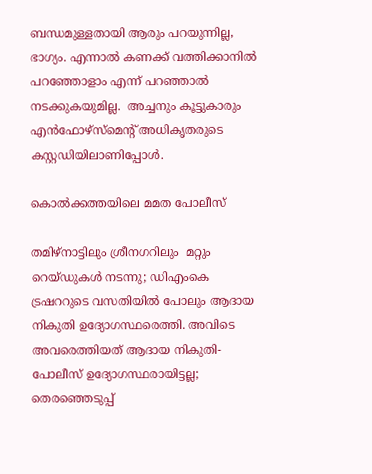ബന്ധമുള്ളതായി ആരും പറയുന്നില്ല, ഭാഗ്യം. എന്നാല്‍ കണക്ക് വത്തിക്കാനില്‍ പറഞ്ഞോളാം എന്ന് പറഞ്ഞാല്‍ നടക്കുകയുമില്ല.  അച്ചനും കൂട്ടുകാരും എന്‍ഫോഴ്സ്മെന്റ് അധികൃതരുടെ കസ്റ്റഡിയിലാണിപ്പോള്‍.

കൊല്‍ക്കത്തയിലെ മമത പോലീസ്

തമിഴ്നാട്ടിലും ശ്രീനഗറിലും  മറ്റും റെയ്ഡുകള്‍ നടന്നു; ഡിഎംകെ ട്രഷററുടെ വസതിയില്‍ പോലും ആദായ നികുതി ഉദ്യോഗസ്ഥരെത്തി. അവിടെ അവരെത്തിയത് ആദായ നികുതി- പോലീസ് ഉദ്യോഗസ്ഥരായിട്ടല്ല; തെരഞ്ഞെടുപ്പ്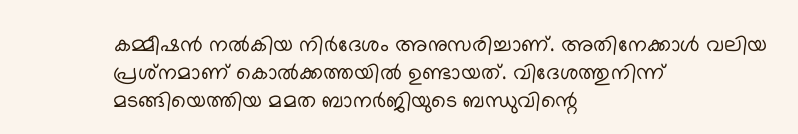കമ്മീഷന്‍ നല്‍കിയ നിര്‍ദേശം അനുസരിച്ചാണ്. അതിനേക്കാള്‍ വലിയ പ്രശ്‌നമാണ് കൊല്‍ക്കത്തയില്‍ ഉണ്ടായത്. വിദേശത്തുനിന്ന് മടങ്ങിയെത്തിയ മമത ബാനര്‍ജിയുടെ ബന്ധുവിന്റെ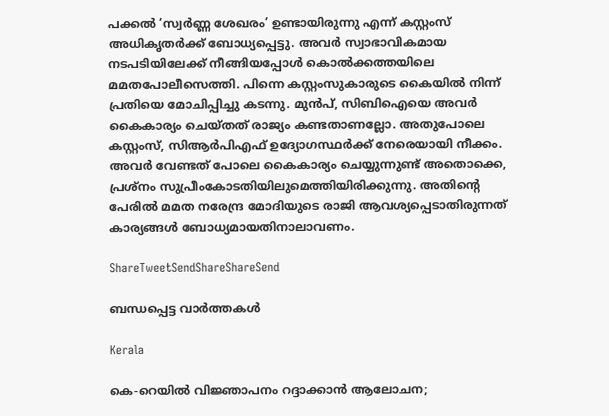പക്കല്‍ ‘സ്വര്‍ണ്ണ ശേഖരം’ ഉണ്ടായിരുന്നു എന്ന് കസ്റ്റംസ് അധികൃതര്‍ക്ക് ബോധ്യപ്പെട്ടു. അവര്‍ സ്വാഭാവികമായ നടപടിയിലേക്ക് നീങ്ങിയപ്പോള്‍ കൊല്‍ക്കത്തയിലെ മമതപോലീസെത്തി. പിന്നെ കസ്റ്റംസുകാരുടെ കൈയില്‍ നിന്ന് പ്രതിയെ മോചിപ്പിച്ചു കടന്നു. മുന്‍പ്, സിബിഐയെ അവര്‍ കൈകാര്യം ചെയ്തത് രാജ്യം കണ്ടതാണല്ലോ. അതുപോലെ കസ്റ്റംസ്, സിആര്‍പിഎഫ് ഉദ്യോഗസ്ഥര്‍ക്ക് നേരെയായി നീക്കം. അവര്‍ വേണ്ടത് പോലെ കൈകാര്യം ചെയ്യുന്നുണ്ട് അതൊക്കെ, പ്രശ്‌നം സുപ്രീംകോടതിയിലുമെത്തിയിരിക്കുന്നു. അതിന്റെ പേരില്‍ മമത നരേന്ദ്ര മോദിയുടെ രാജി ആവശ്യപ്പെടാതിരുന്നത് കാര്യങ്ങള്‍ ബോധ്യമായതിനാലാവണം.

ShareTweetSendShareShareSend

ബന്ധപ്പെട്ട വാര്‍ത്തകള്‍

Kerala

കെ-റെയിൽ വിജ്ഞാപനം റദ്ദാക്കാൻ ആലോചന;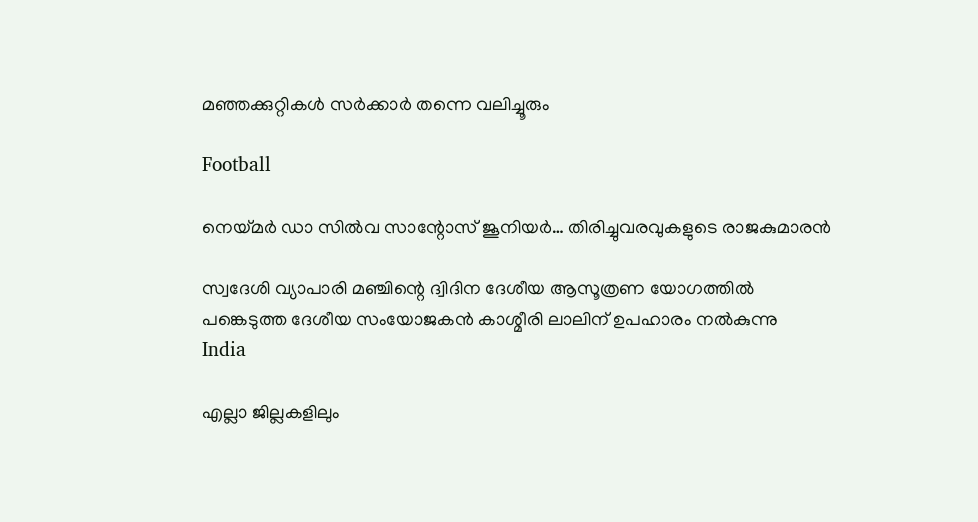മഞ്ഞക്കുറ്റികൾ സർക്കാർ തന്നെ വലിച്ചൂരും

Football

നെയ്‌മര്‍ ഡാ സില്‍വ സാന്റോസ് ജൂനിയര്‍… തിരിച്ചുവരവുകളുടെ രാജകുമാരന്‍

സ്വദേശി വ്യാപാരി മഞ്ചിന്റെ ദ്വിദിന ദേശീയ ആസൂത്രണ യോഗത്തില്‍ പങ്കെടുത്ത ദേശീയ സംയോജകന്‍ കാശ്മീരി ലാലിന് ഉപഹാരം നല്‍കുന്നു
India

എല്ലാ ജില്ലകളിലും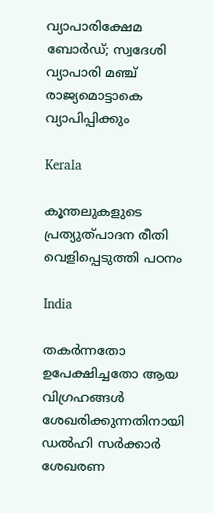വ്യാപാരിക്ഷേമ ബോര്‍ഡ്; സ്വദേശി വ്യാപാരി മഞ്ച് രാജ്യമൊട്ടാകെ വ്യാപിപ്പിക്കും

Kerala

കൂന്തലുകളുടെ പ്രത്യുത്പാദന രീതി വെളിപ്പെടുത്തി പഠനം

India

തകർന്നതോ ഉപേക്ഷിച്ചതോ ആയ വിഗ്രഹങ്ങൾ ശേഖരിക്കുന്നതിനായി ഡൽഹി സർക്കാർ ശേഖരണ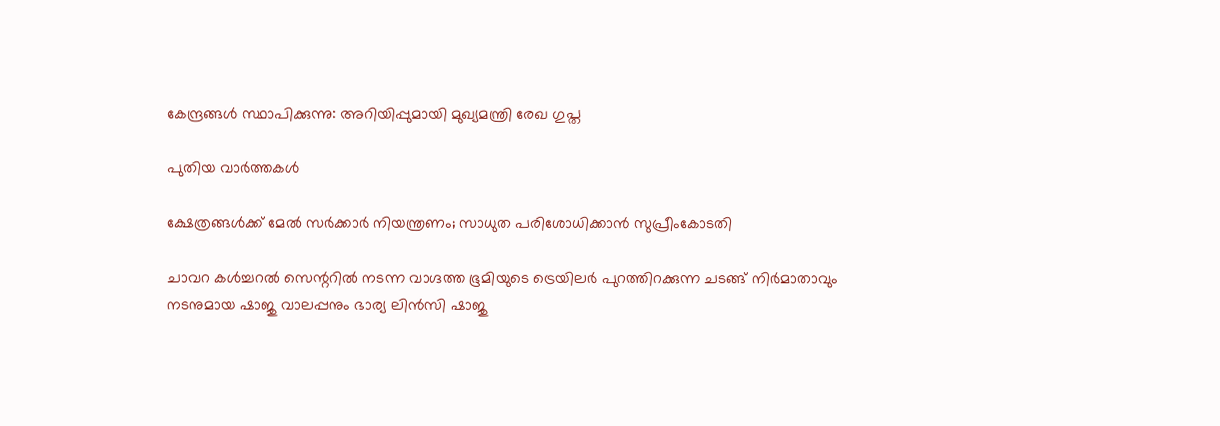കേന്ദ്രങ്ങൾ സ്ഥാപിക്കുന്നു: അറിയിപ്പുമായി മുഖ്യമന്ത്രി രേഖ ഗുപ്ത

പുതിയ വാര്‍ത്തകള്‍

ക്ഷേത്രങ്ങള്‍ക്ക് മേല്‍ സര്‍ക്കാര്‍ നിയന്ത്രണം; സാധുത പരിശോധിക്കാന്‍ സുപ്രീംകോടതി

ചാവറ കള്‍ച്ചറല്‍ സെന്ററില്‍ നടന്ന വാഗ്ദത്ത ഭൂമിയുടെ ട്രെയിലര്‍ പുറത്തിറക്കുന്ന ചടങ്ങ് നിര്‍മാതാവും നടനുമായ ഷാജു വാലപ്പനും ഭാര്യ ലിന്‍സി ഷാജു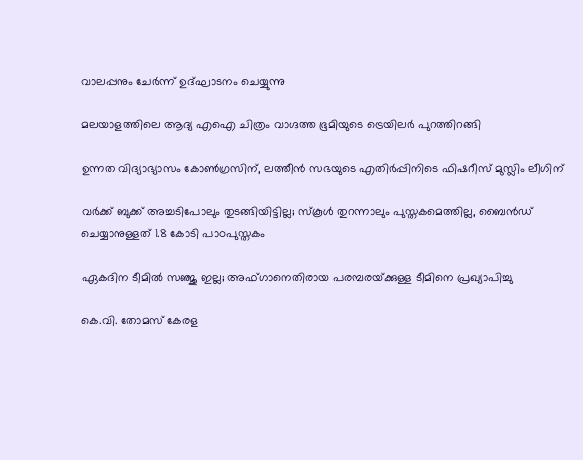വാലപ്പനും ചേര്‍ന്ന് ഉദ്ഘാടനം ചെയ്യുന്നു

മലയാളത്തിലെ ആദ്യ എഐ ചിത്രം വാഗ്ദത്ത ഭൂമിയുടെ ട്രെയിലര്‍ പുറത്തിറങ്ങി

ഉന്നത വിദ്യാഭ്യാസം കോൺഗ്രസിന്, ലത്തീൻ സഭയുടെ എതിർപ്പിനിടെ ഫിഷറീസ് മുസ്ലിം ലീഗിന്

വര്‍ക്ക് ബുക്ക് അച്ചടിപോലും തുടങ്ങിയിട്ടില്ല; സ്‌കൂള്‍ തുറന്നാലും പുസ്തകമെത്തില്ല, ബൈന്‍ഡ് ചെയ്യാനുള്ളത് 1.8 കോടി പാഠപുസ്തകം

ഏകദിന ടീമില്‍ സഞ്ജു ഇല്ല; അഫ്ഗാനെതിരായ പരമ്പരയ്‌ക്കുള്ള ടീമിനെ പ്രഖ്യാപിച്ചു

കെ.വി. തോമസ് കേരള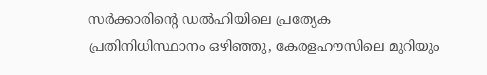സർക്കാരിന്റെ ഡൽഹിയിലെ പ്രത്യേക പ്രതിനിധിസ്ഥാനം ഒഴിഞ്ഞു, കേരളഹൗസിലെ മുറിയും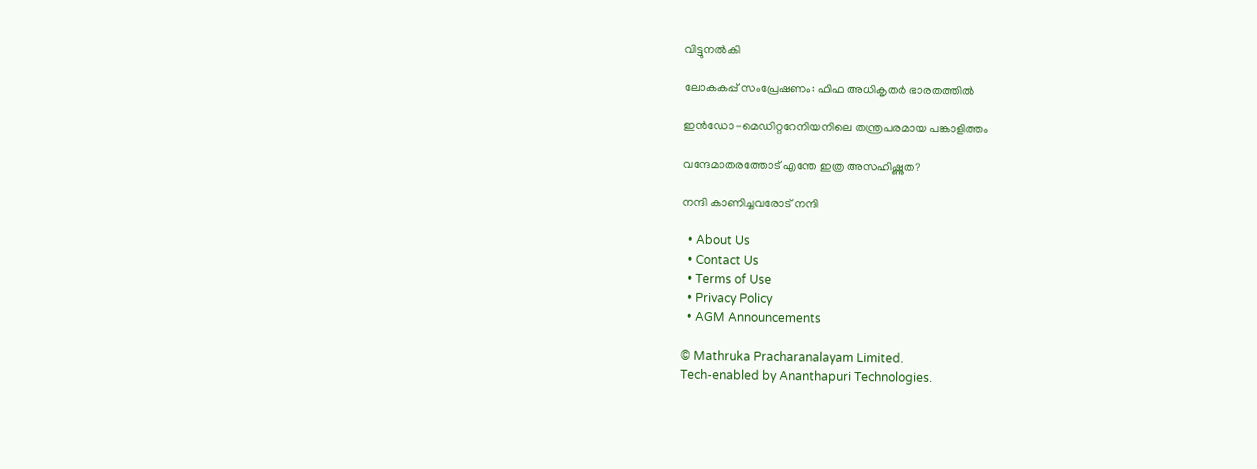വിട്ടുനൽകി

ലോകകപ്പ് സംപ്രേഷണം: ഫിഫ അധികൃതര്‍ ഭാരതത്തില്‍

ഇന്‍ഡോ-മെഡിറ്ററേനിയനിലെ തന്ത്രപരമായ പങ്കാളിത്തം

വന്ദേമാതരത്തോട് എന്തേ ഇത്ര അസഹിഷ്ണുത?

നന്ദി കാണിച്ചവരോട് നന്ദി

  • About Us
  • Contact Us
  • Terms of Use
  • Privacy Policy
  • AGM Announcements

© Mathruka Pracharanalayam Limited.
Tech-enabled by Ananthapuri Technologies.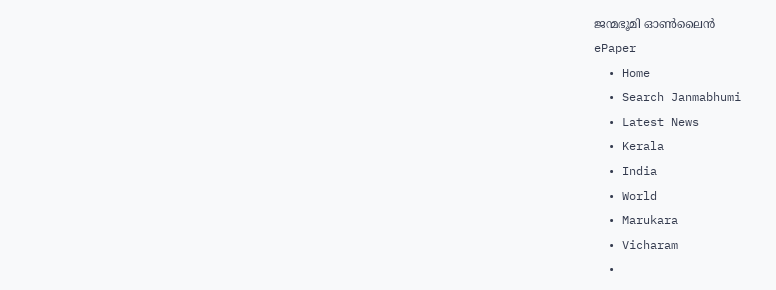ജന്മഭൂമി ഓണ്‍ലൈന്‍
ePaper
  • Home
  • Search Janmabhumi
  • Latest News
  • Kerala
  • India
  • World
  • Marukara
  • Vicharam
  •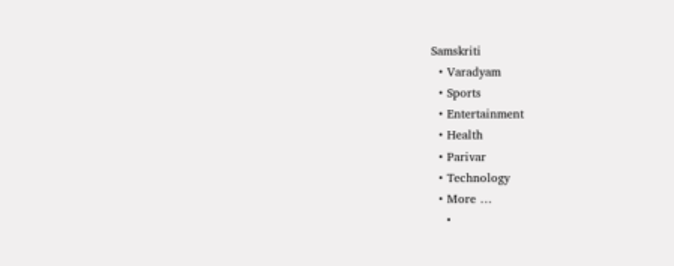Samskriti
  • Varadyam
  • Sports
  • Entertainment
  • Health
  • Parivar
  • Technology
  • More …
    •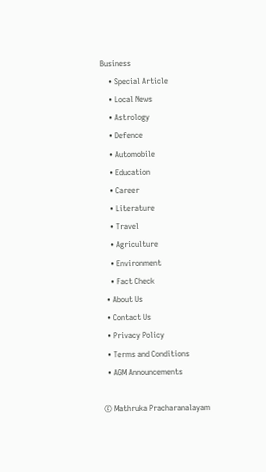Business
    • Special Article
    • Local News
    • Astrology
    • Defence
    • Automobile
    • Education
    • Career
    • Literature
    • Travel
    • Agriculture
    • Environment
    • Fact Check
  • About Us
  • Contact Us
  • Privacy Policy
  • Terms and Conditions
  • AGM Announcements

© Mathruka Pracharanalayam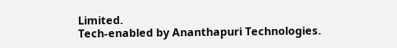Limited.
Tech-enabled by Ananthapuri Technologies.